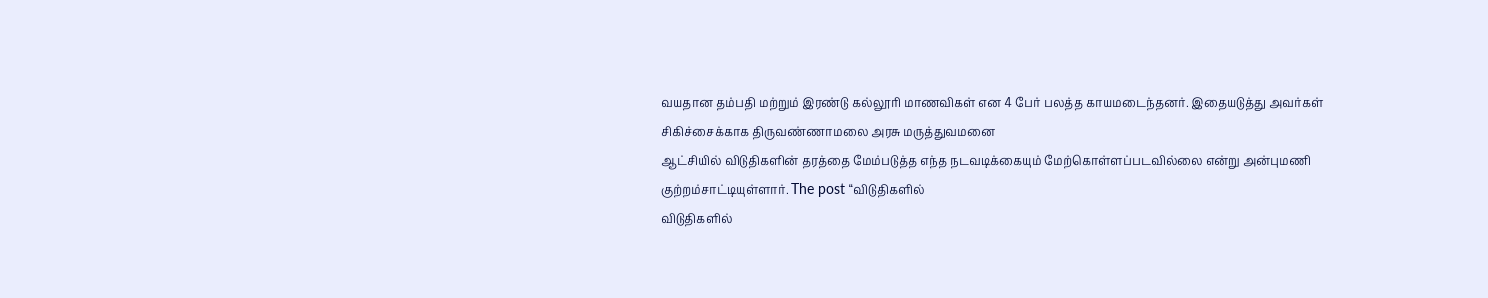வயதான தம்பதி மற்றும் இரண்டு கல்லூரி மாணவிகள் என 4 பேர் பலத்த காயமடைந்தனர். இதையடுத்து அவர்கள் சிகிச்சைக்காக திருவண்ணாமலை அரசு மருத்துவமனை
ஆட்சியில் விடுதிகளின் தரத்தை மேம்படுத்த எந்த நடவடிக்கையும் மேற்கொள்ளப்படவில்லை என்று அன்புமணி குற்றம்சாட்டியுள்ளார். The post “விடுதிகளில்
விடுதிகளில்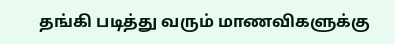தங்கி படித்து வரும் மாணவிகளுக்கு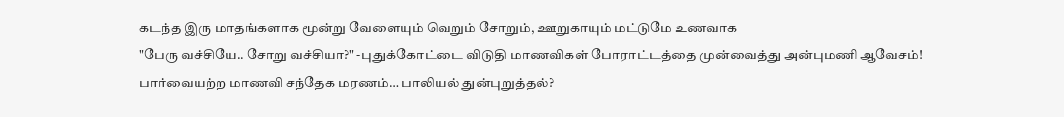கடந்த இரு மாதங்களாக மூன்று வேளையும் வெறும் சோறும், ஊறுகாயும் மட்டுமே உணவாக
"பேரு வச்சியே.. சோறு வச்சியா?" -புதுக்கோட்டை விடுதி மாணவிகள் போராட்டத்தை முன்வைத்து அன்புமணி ஆவேசம்!
பார்வையற்ற மாணவி சந்தேக மரணம்… பாலியல் துன்புறுத்தல்?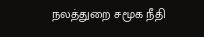நலத்துறை சமூக நீதி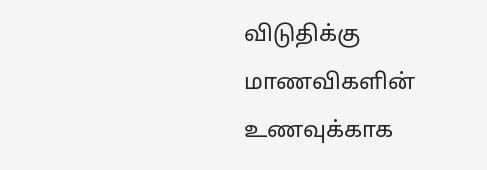விடுதிக்கு மாணவிகளின் உணவுக்காக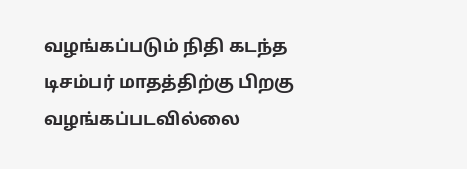வழங்கப்படும் நிதி கடந்த டிசம்பர் மாதத்திற்கு பிறகு வழங்கப்படவில்லை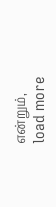என்றும்,
load more